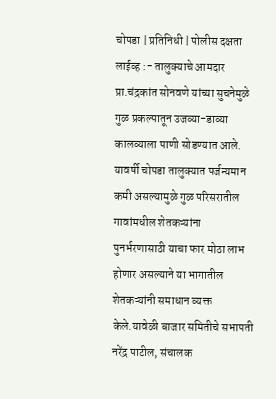चोपडा | प्रतिनिधी | पोलीस दक्षता लाईव्ह :- तालुक्याचे आमदार प्रा.चंद्रकांत सोनवणे यांच्या सुचनेमुळे गुळ प्रकल्पातून उजव्या-डाव्या कालव्याला पाणी सोडण्यात आले. यावर्षी चोपडा तालुक्यात पर्जन्यमान कमी असल्यामुळे गुळ परिसरातील गावांमधील शेतकऱ्यांना पुनर्भरणासाठी याचा फार मोठा लाभ होणार असल्याने या भागातील शेतकऱ्यांनी समाधान व्यक्त केले.यावेळी बाजार समितीचे सभापती नरेंद्र पाटील, संचालक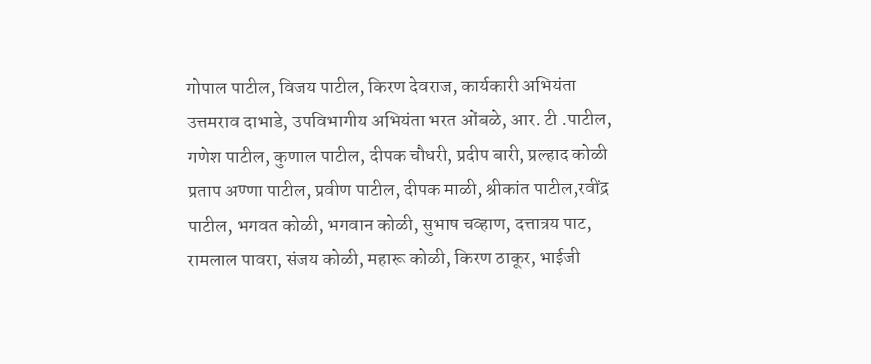गोपाल पाटील, विजय पाटील, किरण देवराज, कार्यकारी अभियंता उत्तमराव दाभाडे, उपविभागीय अभियंता भरत ओंबळे, आर. टी .पाटील, गणेश पाटील, कुणाल पाटील, दीपक चौधरी, प्रदीप बारी, प्रल्हाद कोळी प्रताप अण्णा पाटील, प्रवीण पाटील, दीपक माळी, श्रीकांत पाटील,रवींद्र पाटील, भगवत कोळी, भगवान कोळी, सुभाष चव्हाण, दत्तात्रय पाट, रामलाल पावरा, संजय कोळी, महारू कोळी, किरण ठाकूर, भाईजी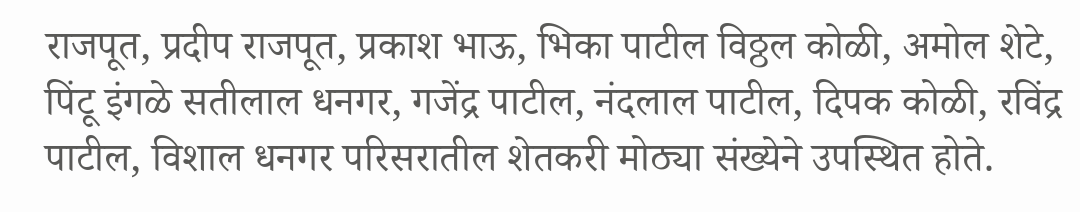राजपूत, प्रदीप राजपूत, प्रकाश भाऊ, भिका पाटील विठ्ठल कोळी, अमोल शेटे, पिंटू इंगळे सतीलाल धनगर, गजेंद्र पाटील, नंदलाल पाटील, दिपक कोळी, रविंद्र पाटील, विशाल धनगर परिसरातील शेतकरी मोठ्या संख्येने उपस्थित होते.